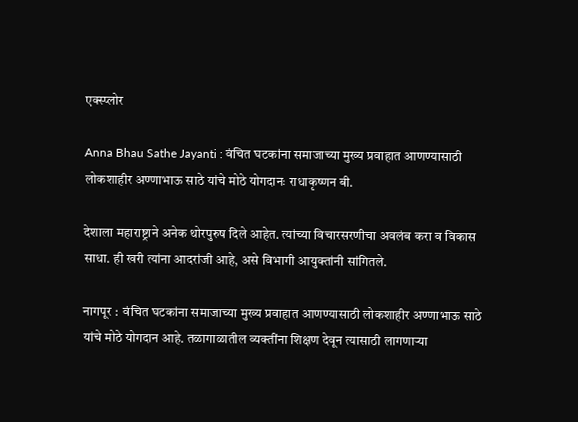एक्स्प्लोर

Anna Bhau Sathe Jayanti : वंचित घटकांना समाजाच्या मुख्य प्रवाहात आणण्यासाठी लोकशाहीर अण्णाभाऊ साठे यांचे मोठे योगदानः राधाकृष्णन बी.

देशाला महाराष्ट्राने अनेक थोरपुरुष दिले आहेत. त्यांच्या विचारसरणीचा अवलंब करा व विकास साधा. ही खरी त्यांना आदरांजी आहे, असे विभागी आयुक्तांनी सांगितले.

नागपूर :  वंचित घटकांना समाजाच्या मुख्य प्रवाहात आणण्यासाठी लोकशाहीर अण्णाभाऊ साठे यांचे मोठे योगदान आहे. तळागाळातील व्यक्तींना शिक्षण देवून त्यासाठी लागणाऱ्या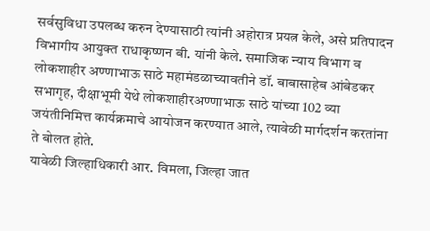सर्वसुविधा उपलब्ध करुन देण्यासाठी त्यांनी अहोरात्र प्रयत्न केले, असे प्रतिपादन विभागीय आयुक्त राधाकृष्णन बी. यांनी केले. समाजिक न्याय विभाग व लोकशाहीर अण्णाभाऊ साठे महामंडळाच्यावतीने डॉ. बाबासाहेब आंबेडकर सभागृह, दीक्षाभूमी येथे लोकशाहीरअण्णाभाऊ साठे यांच्या 102 व्या जयंतीनिमित्त कार्यक्रमाचे आयोजन करण्यात आले, त्यावेळी मार्गदर्शन करतांना ते बोलत होते.
यावेळी जिल्हाधिकारी आर. विमला, जिल्हा जात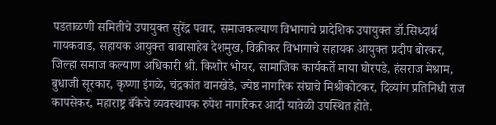पडताळणी समितीचे उपायुक्त सुरेंद्र पवार, समाजकल्याण विभागाचे प्रादेशिक उपायुक्त डॉ.सिध्दार्थ गायकवाड, सहायक आयुक्त बाबासाहेब देशमुख, विक्रीकर विभागाचे सहायक आयुक्त प्रदीप बोरकर, जिल्हा समाज कल्याण अधिकारी श्री. किशोर भोयर, सामाजिक कार्यकर्ते माया घोरपडे, हंसराज मेश्राम, बुधाजी सूरकार, कृष्णा इंगळे, चंद्रकांत वानखेडे, ज्येष्ठ नागरिक संघाचे मिश्रीकोटकर, दिव्यांग प्रतिनिधी राज कापसेकर, महाराष्ट्र बँकेचे व्यवस्थापक रुपेश नागरिकर आदी यावेळी उपस्थित होते.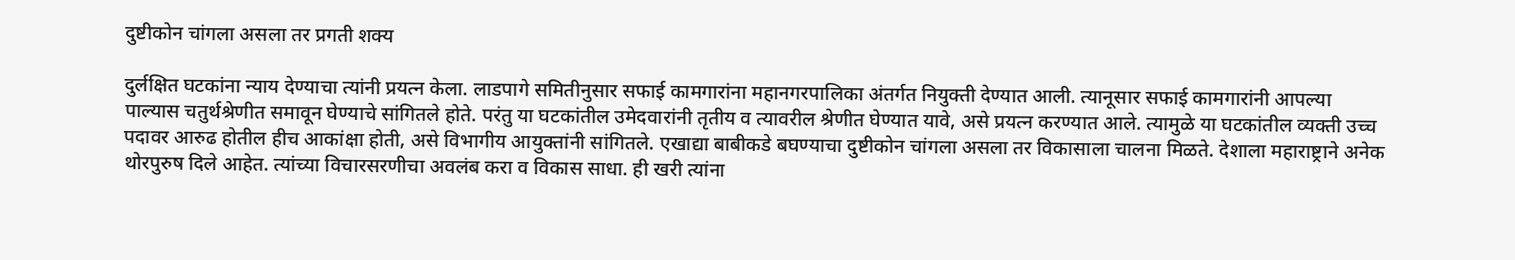दुष्टीकोन चांगला असला तर प्रगती शक्य

दुर्लक्षित घटकांना न्याय देण्याचा त्यांनी प्रयत्न केला. लाडपागे समितीनुसार सफाई कामगारांना महानगरपालिका अंतर्गत नियुक्ती देण्यात आली. त्यानूसार सफाई कामगारांनी आपल्या पाल्यास चतुर्थश्रेणीत समावून घेण्याचे सांगितले होते. परंतु या घटकांतील उमेदवारांनी तृतीय व त्यावरील श्रेणीत घेण्यात यावे, असे प्रयत्न करण्यात आले. त्यामुळे या घटकांतील व्यक्ती उच्च पदावर आरुढ होतील हीच आकांक्षा होती, असे विभागीय आयुक्तांनी सांगितले. एखाद्या बाबीकडे बघण्याचा दुष्टीकोन चांगला असला तर विकासाला चालना मिळते. देशाला महाराष्ट्राने अनेक थोरपुरुष दिले आहेत. त्यांच्या विचारसरणीचा अवलंब करा व विकास साधा. ही खरी त्यांना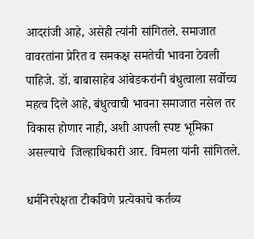आदरांजी आहे, असेही त्यांनी सांगितले. समाजात वावरतांना प्रेरित व समकक्ष समतेची भावना ठेवली पाहिजे. डॉ. बाबासाहेब आंबेडकरांनी बंधुत्वाला सर्वोच्च महत्व दिले आहे, बंधुत्वाची भावना समाजात नसेल तर विकास होणार नाही, अशी आपली स्पष्ट भूमिका असल्याचे  जिल्हाधिकारी आर. विमला यांनी सांगितले.

धर्मनिरपेक्षता टीकविणे प्रत्येकाचे कर्तव्य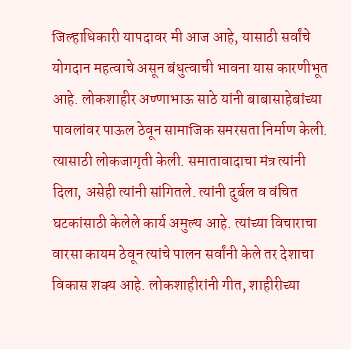जिल्हाधिकारी यापदावर मी आज आहे, यासाठी सर्वांचे योगदान महत्वाचे असून बंधुत्वाची भावना यास कारणीभूत आहे. लोकशाहीर अण्णाभाऊ साठे यांनी बाबासाहेबांच्या पावलांवर पाऊल ठेवून सामाजिक समरसता निर्माण केली. त्यासाठी लोकजागृती केली. समातावादाचा मंत्र त्यांनी दिला, असेही त्यांनी सांगितले. त्यांनी दुर्बल व वंचित घटकांसाठी केलेले कार्य अमुल्य आहे. त्यांच्या विचाराचा वारसा कायम ठेवून त्यांचे पालन सर्वांनी केले तर देशाचा विकास शक्य आहे. लोकशाहीरांनी गीत, शाहीरीच्या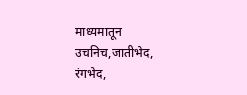माध्यमातून उचनिच,जातीभेद, रंगभेद,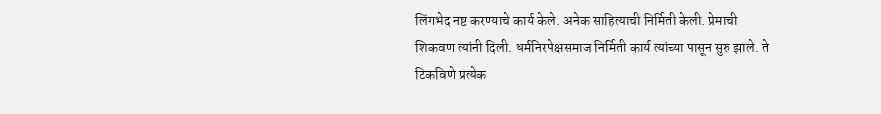लिंगभेद नष्ट करण्याचे कार्य केले. अनेक साहित्याची निर्मिती केली. प्रेमाची शिकवण त्यांनी दिली. धर्मनिरपेक्षसमाज निर्मिती कार्य त्यांच्या पासून सुरु झाले. ते टिकविणे प्रत्येक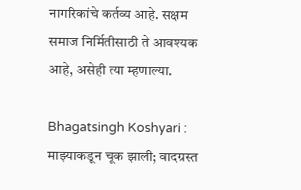नागरिकांचे कर्तव्य आहे. सक्षम समाज निर्मितीसाठी ते आवश्यक आहे, असेही त्या म्हणाल्या.

Bhagatsingh Koshyari : माझ्याकडून चूक झाली; वादग्रस्त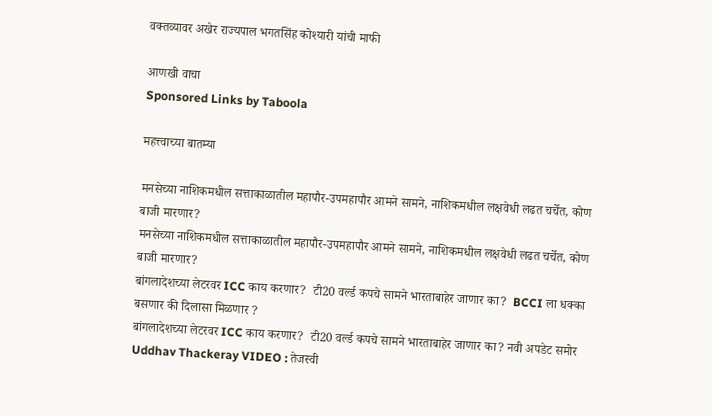वक्तव्यावर अखेर राज्यपाल भगतसिंह कोश्यारी यांची माफी

आणखी वाचा
Sponsored Links by Taboola

महत्त्वाच्या बातम्या

मनसेच्या नाशिकमधील सत्ताकाळातील महापौर-उपमहापौर आमने सामने, नाशिकमधील लक्षवेधी लढत चर्चेत, कोण बाजी मारणार?
मनसेच्या नाशिकमधील सत्ताकाळातील महापौर-उपमहापौर आमने सामने, नाशिकमधील लक्षवेधी लढत चर्चेत, कोण बाजी मारणार?
बांगलादेशच्या लेटरवर ICC काय करणार?  टी20 वर्ल्ड कपचे सामने भारताबाहेर जाणार का?  BCCI ला धक्का बसणार की दिलासा मिळणार ?
बांगलादेशच्या लेटरवर ICC काय करणार?  टी20 वर्ल्ड कपचे सामने भारताबाहेर जाणार का? नवी अपडेट समोर
Uddhav Thackeray VIDEO : तेजस्वी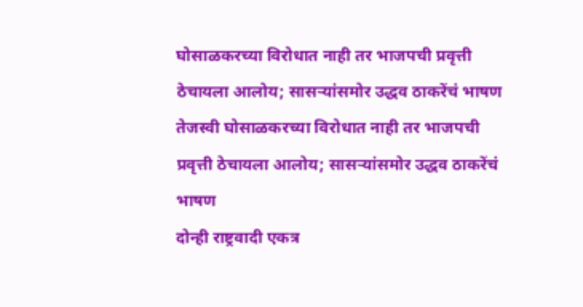घोसाळकरच्या विरोधात नाही तर भाजपची प्रवृत्ती ठेचायला आलोय; सासऱ्यांसमोर उद्धव ठाकरेंचं भाषण
तेजस्वी घोसाळकरच्या विरोधात नाही तर भाजपची प्रवृत्ती ठेचायला आलोय; सासऱ्यांसमोर उद्धव ठाकरेंचं भाषण
दोन्ही राष्ट्रवादी एकत्र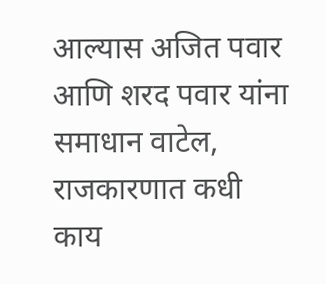आल्यास अजित पवार आणि शरद पवार यांना समाधान वाटेल, राजकारणात कधी काय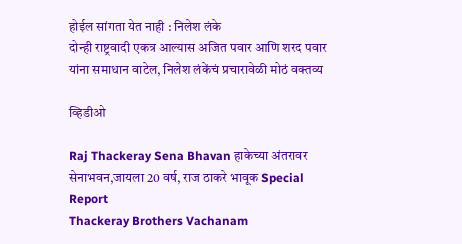होईल सांगता येत नाही : निलेश लंके
दोन्ही राष्ट्रवादी एकत्र आल्यास अजित पवार आणि शरद पवार यांना समाधान वाटेल, निलेश लंकेंचं प्रचारावेळी मोठं वक्तव्य

व्हिडीओ

Raj Thackeray Sena Bhavan हाकेच्या अंतरावर सेनाभवन,जायला 20 वर्ष, राज ठाकरे भावूक Special Report
Thackeray Brothers Vachanam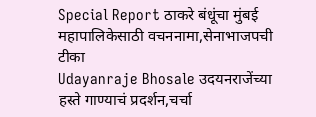Special Report ठाकरे बंधूंचा मुंबई महापालिकेसाठी वचननामा,सेनाभाजपची टीका
Udayanraje Bhosale उदयनराजेंच्या हस्ते गाण्याचं प्रदर्शन,चर्चा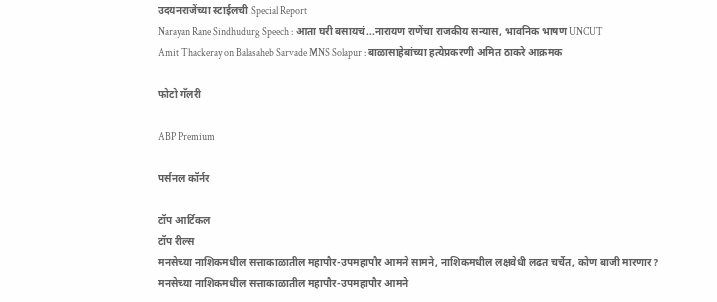उदयनराजेंच्या स्टाईलची Special Report
Narayan Rane Sindhudurg Speech : आता घरी बसायचं...नारायण राणेंचा राजकीय सन्यास, भावनिक भाषण UNCUT
Amit Thackeray on Balasaheb Sarvade MNS Solapur : बाळासाहेबांच्या हत्येप्रकरणी अमित ठाकरे आक्रमक

फोटो गॅलरी

ABP Premium

पर्सनल कॉर्नर

टॉप आर्टिकल
टॉप रील्स
मनसेच्या नाशिकमधील सत्ताकाळातील महापौर-उपमहापौर आमने सामने, नाशिकमधील लक्षवेधी लढत चर्चेत, कोण बाजी मारणार?
मनसेच्या नाशिकमधील सत्ताकाळातील महापौर-उपमहापौर आमने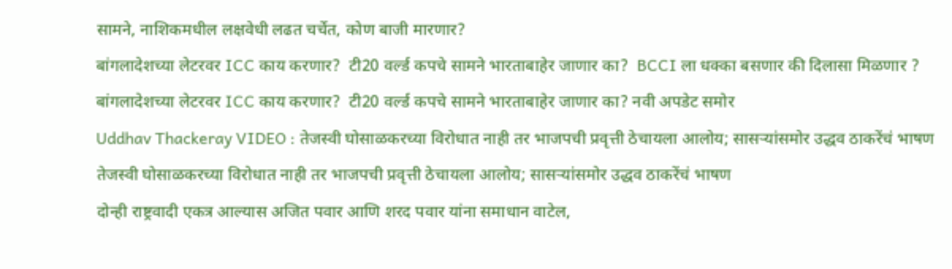सामने, नाशिकमधील लक्षवेधी लढत चर्चेत, कोण बाजी मारणार?
बांगलादेशच्या लेटरवर ICC काय करणार?  टी20 वर्ल्ड कपचे सामने भारताबाहेर जाणार का?  BCCI ला धक्का बसणार की दिलासा मिळणार ?
बांगलादेशच्या लेटरवर ICC काय करणार?  टी20 वर्ल्ड कपचे सामने भारताबाहेर जाणार का? नवी अपडेट समोर
Uddhav Thackeray VIDEO : तेजस्वी घोसाळकरच्या विरोधात नाही तर भाजपची प्रवृत्ती ठेचायला आलोय; सासऱ्यांसमोर उद्धव ठाकरेंचं भाषण
तेजस्वी घोसाळकरच्या विरोधात नाही तर भाजपची प्रवृत्ती ठेचायला आलोय; सासऱ्यांसमोर उद्धव ठाकरेंचं भाषण
दोन्ही राष्ट्रवादी एकत्र आल्यास अजित पवार आणि शरद पवार यांना समाधान वाटेल,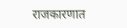राजकारणात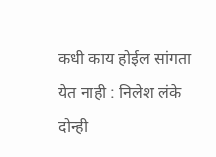कधी काय होईल सांगता येत नाही : निलेश लंके
दोन्ही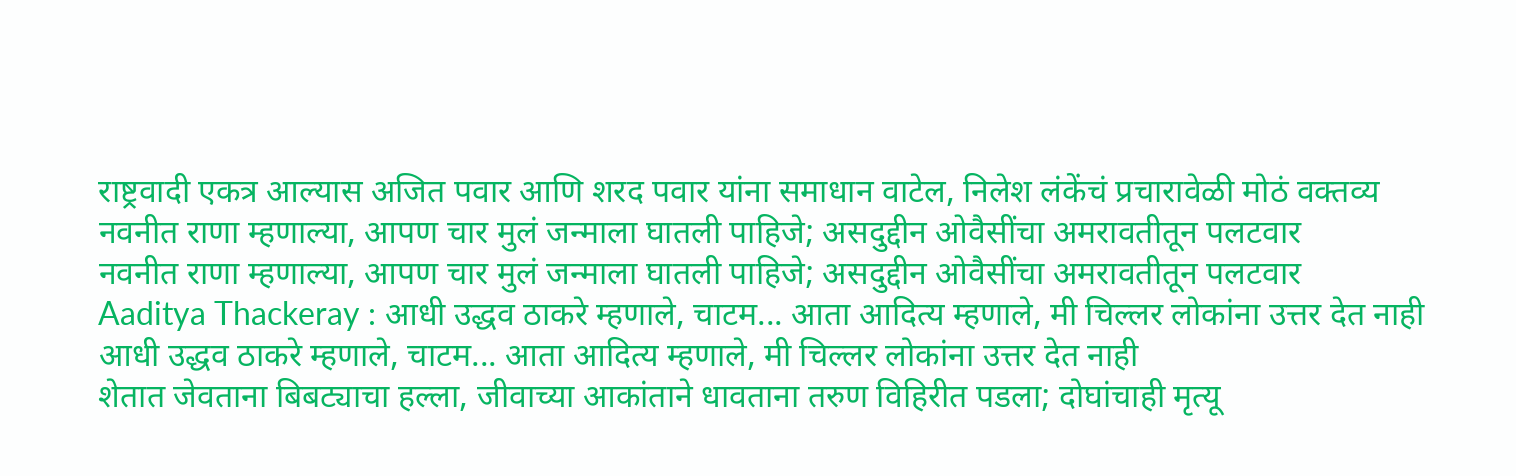राष्ट्रवादी एकत्र आल्यास अजित पवार आणि शरद पवार यांना समाधान वाटेल, निलेश लंकेंचं प्रचारावेळी मोठं वक्तव्य
नवनीत राणा म्हणाल्या, आपण चार मुलं जन्माला घातली पाहिजे; असदुद्दीन ओवैसींचा अमरावतीतून पलटवार
नवनीत राणा म्हणाल्या, आपण चार मुलं जन्माला घातली पाहिजे; असदुद्दीन ओवैसींचा अमरावतीतून पलटवार
Aaditya Thackeray : आधी उद्धव ठाकरे म्हणाले, चाटम... आता आदित्य म्हणाले, मी चिल्लर लोकांना उत्तर देत नाही
आधी उद्धव ठाकरे म्हणाले, चाटम... आता आदित्य म्हणाले, मी चिल्लर लोकांना उत्तर देत नाही
शेतात जेवताना बिबट्याचा हल्ला, जीवाच्या आकांताने धावताना तरुण विहिरीत पडला; दोघांचाही मृत्यू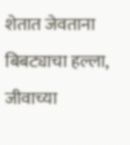शेतात जेवताना बिबट्याचा हल्ला, जीवाच्या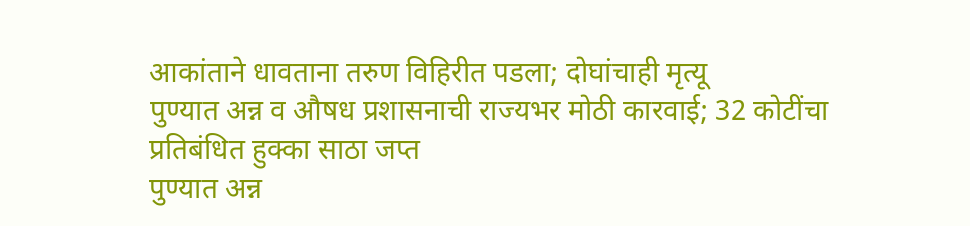आकांताने धावताना तरुण विहिरीत पडला; दोघांचाही मृत्यू
पुण्यात अन्न व औषध प्रशासनाची राज्यभर मोठी कारवाई; 32 कोटींचा प्रतिबंधित हुक्का साठा जप्त
पुण्यात अन्न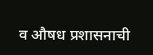व औषध प्रशासनाची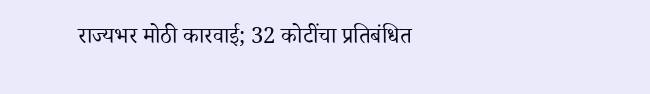राज्यभर मोठी कारवाई; 32 कोटींचा प्रतिबंधित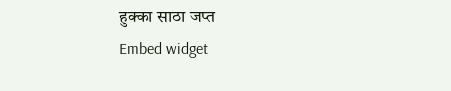हुक्का साठा जप्त
Embed widget